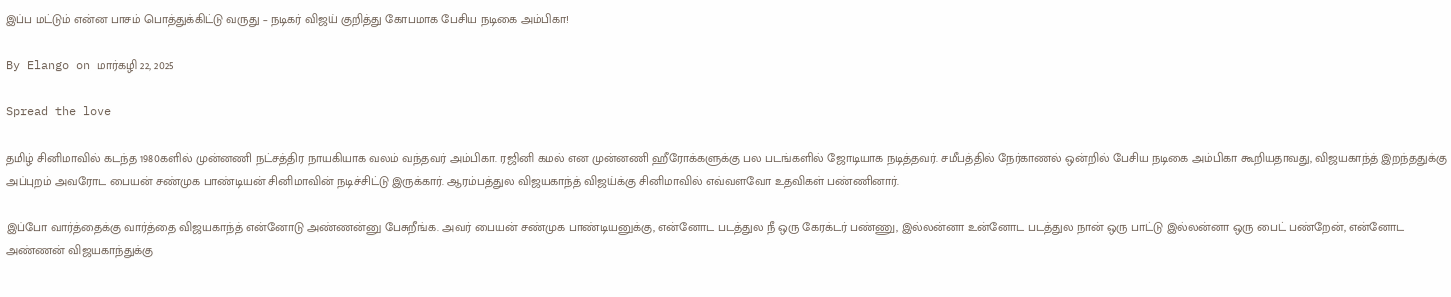இப்ப மட்டும் என்ன பாசம் பொத்துக்கிட்டு வருது – நடிகர் விஜய் குறித்து கோபமாக பேசிய நடிகை அம்பிகா!

By Elango on மார்கழி 22, 2025

Spread the love

தமிழ் சினிமாவில் கடந்த 1980களில் முன்னணி நட்சத்திர நாயகியாக வலம் வந்தவர் அம்பிகா. ரஜினி கமல் என முன்னணி ஹீரோக்களுக்கு பல படங்களில் ஜோடியாக நடித்தவர். சமீபத்தில் நேர்காணல் ஒன்றில் பேசிய நடிகை அம்பிகா கூறியதாவது, விஜயகாந்த் இறந்ததுக்கு அப்புறம் அவரோட பையன் சண்முக பாண்டியன் சினிமாவின் நடிச்சிட்டு இருக்கார். ஆரம்பத்துல விஜயகாந்த் விஜய்க்கு சினிமாவில் எவ்வளவோ உதவிகள் பண்ணினார்.

இப்போ வார்த்தைக்கு வார்த்தை விஜயகாந்த் என்னோடு அண்ணன்னு பேசுறீங்க. அவர் பையன் சண்முக பாண்டியனுக்கு, என்னோட படத்துல நீ ஒரு கேரக்டர் பண்ணு, இல்லன்னா உன்னோட படத்துல நான் ஒரு பாட்டு இல்லன்னா ஒரு பைட் பண்றேன், என்னோட அண்ணன் விஜயகாந்துக்கு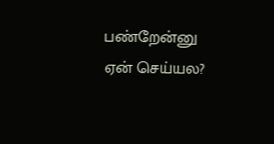பண்றேன்னு ஏன் செய்யல?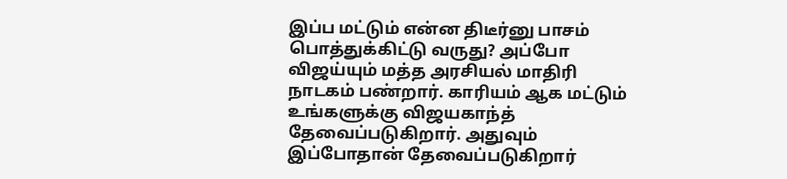இப்ப மட்டும் என்ன திடீர்னு பாசம் பொத்துக்கிட்டு வருது? அப்போ விஜய்யும் மத்த அரசியல் மாதிரி நாடகம் பண்றார். காரியம் ஆக மட்டும் உங்களுக்கு விஜயகாந்த் தேவைப்படுகிறார். அதுவும் இப்போதான் தேவைப்படுகிறார்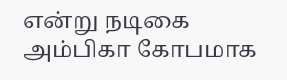என்று நடிகை அம்பிகா கோபமாக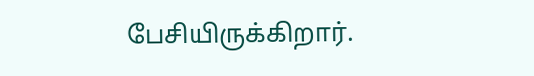பேசியிருக்கிறார்.